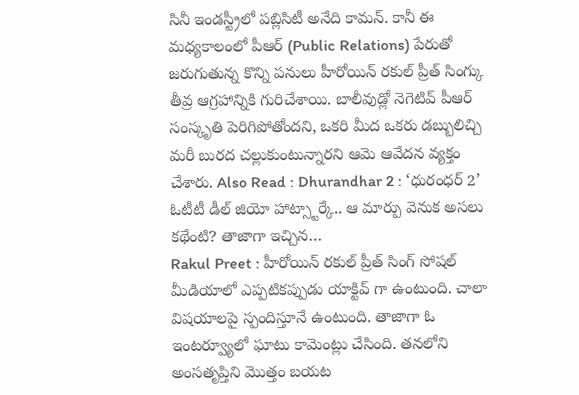సినీ ఇండస్ట్రీలో పబ్లిసిటీ అనేది కామన్. కానీ ఈ మధ్యకాలంలో పీఆర్ (Public Relations) పేరుతో జరుగుతున్న కొన్ని పనులు హీరోయిన్ రకుల్ ప్రీత్ సింగ్కు తీవ్ర ఆగ్రహాన్నికి గురిచేశాయి. బాలీవుడ్లో నెగెటివ్ పీఆర్ సంస్కృతి పెరిగిపోతోందని, ఒకరి మీద ఒకరు డబ్బులిచ్చి మరీ బురద చల్లుకుంటున్నారని ఆమె ఆవేదన వ్యక్తం చేశారు. Also Read : Dhurandhar 2 : ‘ధురంధర్ 2’ ఓటీటీ డీల్ జియో హాట్స్టార్కే.. ఆ మార్పు వెనుక అసలు కథేంటి? తాజాగా ఇచ్చిన…
Rakul Preet : హీరోయిన్ రకుల్ ప్రీత్ సింగ్ సోషల్ మీడియాలో ఎప్పటికప్పుడు యాక్టివ్ గా ఉంటుంది. చాలా విషయాలపై స్పందిస్తూనే ఉంటుంది. తాజాగా ఓ ఇంటర్వ్యూలో ఘాటు కామెంట్లు చేసింది. తనలోని అంసతృప్తిని మొత్తం బయట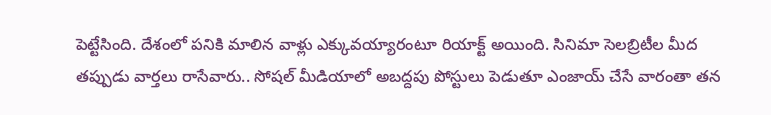పెట్టేసింది. దేశంలో పనికి మాలిన వాళ్లు ఎక్కువయ్యారంటూ రియాక్ట్ అయింది. సినిమా సెలబ్రిటీల మీద తప్పుడు వార్తలు రాసేవారు.. సోషల్ మీడియాలో అబద్దపు పోస్టులు పెడుతూ ఎంజాయ్ చేసే వారంతా తన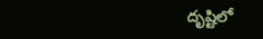దృష్టిలో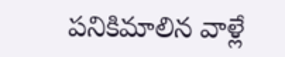పనికిమాలిన వాళ్లే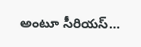అంటూ సీరియస్…